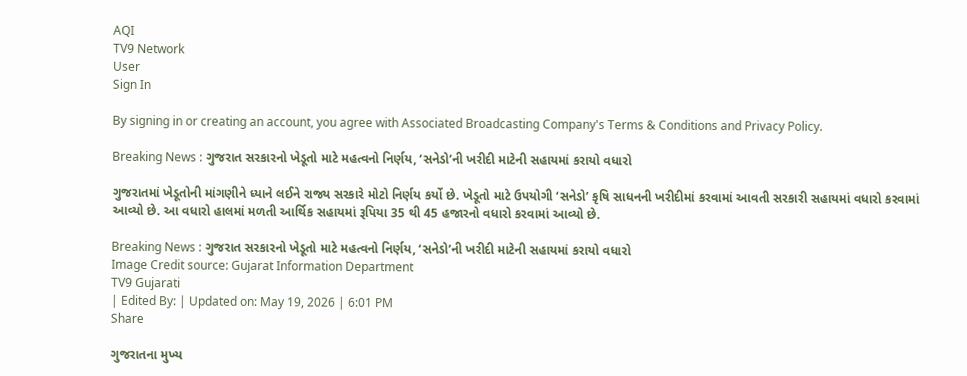AQI
TV9 Network
User
Sign In

By signing in or creating an account, you agree with Associated Broadcasting Company's Terms & Conditions and Privacy Policy.

Breaking News : ગુજરાત સરકારનો ખેડૂતો માટે મહત્વનો નિર્ણય, ‘સનેડો’ની ખરીદી માટેની સહાયમાં કરાયો વધારો

ગુજરાતમાં ખેડૂતોની માંગણીને ધ્યાને લઈને રાજ્ય સરકારે મોટો નિર્ણય કર્યો છે. ખેડૂતો માટે ઉપયોગી ‘સનેડો’ કૃષિ સાધનની ખરીદીમાં કરવામાં આવતી સરકારી સહાયમાં વધારો કરવામાં આવ્યો છે. આ વધારો હાલમાં મળતી આર્થિક સહાયમાં રૂપિયા 35 થી 45 હજારનો વધારો કરવામાં આવ્યો છે.

Breaking News : ગુજરાત સરકારનો ખેડૂતો માટે મહત્વનો નિર્ણય, ‘સનેડો’ની ખરીદી માટેની સહાયમાં કરાયો વધારો
Image Credit source: Gujarat Information Department
TV9 Gujarati
| Edited By: | Updated on: May 19, 2026 | 6:01 PM
Share

ગુજરાતના મુખ્ય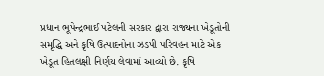પ્રધાન ભૂપેન્દ્રભાઈ પટેલની સરકાર દ્વારા રાજ્યના ખેડૂતોની સમૃદ્ધિ અને કૃષિ ઉત્પાદનોના ઝડપી પરિવહન માટે એક ખેડૂત હિતલક્ષી નિર્ણય લેવામાં આવ્યો છે. કૃષિ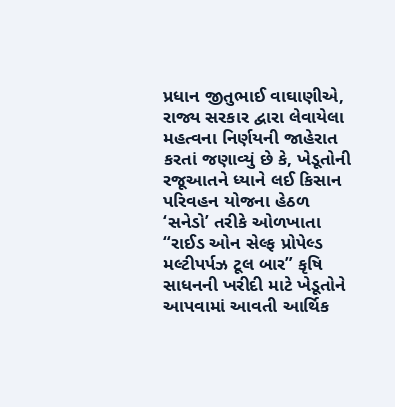પ્રધાન જીતુભાઈ વાઘાણીએ, રાજ્ય સરકાર દ્વારા લેવાયેલા મહત્વના નિર્ણયની જાહેરાત કરતાં જણાવ્યું છે કે, ખેડૂતોની રજૂઆતને ધ્યાને લઈ કિસાન પરિવહન યોજના હેઠળ ‘સનેડો’ તરીકે ઓળખાતા “રાઈડ ઓન સેલ્ફ પ્રોપેલ્ડ મલ્ટીપર્પઝ ટૂલ બાર” કૃષિ સાધનની ખરીદી માટે ખેડૂતોને આપવામાં આવતી આર્થિક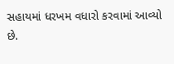સહાયમાં ધરખમ વધારો કરવામાં આવ્યો છે.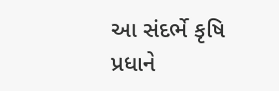આ સંદર્ભે કૃષિ પ્રધાને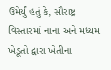ઉમેર્યું હતું કે, સૌરાષ્ટ્ર વિસ્તારમાં નાના અને મધ્યમ ખેડૂતો દ્વારા ખેતીના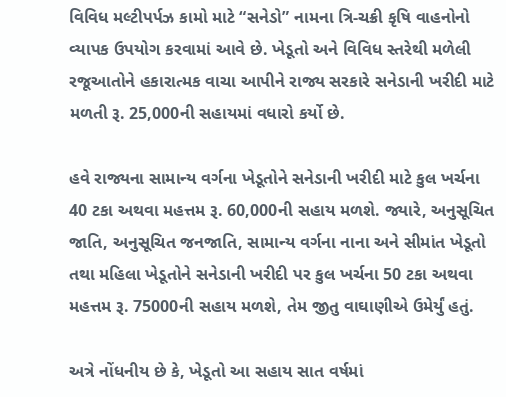વિવિધ મલ્ટીપર્પઝ કામો માટે “સનેડો” નામના ત્રિ-ચક્રી કૃષિ વાહનોનો વ્યાપક ઉપયોગ કરવામાં આવે છે. ખેડૂતો અને વિવિધ સ્તરેથી મળેલી રજૂઆતોને હકારાત્મક વાચા આપીને રાજ્ય સરકારે સનેડાની ખરીદી માટે મળતી રૂ. 25,000ની સહાયમાં વધારો કર્યો છે.

હવે રાજ્યના સામાન્ય વર્ગના ખેડૂતોને સનેડાની ખરીદી માટે કુલ ખર્ચના 40 ટકા અથવા મહત્તમ રૂ. 60,000ની સહાય મળશે. જ્યારે, અનુસૂચિત જાતિ, અનુસૂચિત જનજાતિ, સામાન્ય વર્ગના નાના અને સીમાંત ખેડૂતો તથા મહિલા ખેડૂતોને સનેડાની ખરીદી પર કુલ ખર્ચના 50 ટકા અથવા મહત્તમ રૂ. 75000ની સહાય મળશે, તેમ જીતુ વાઘાણીએ ઉમેર્યું હતું.

અત્રે નોંધનીય છે કે, ખેડૂતો આ સહાય સાત વર્ષમાં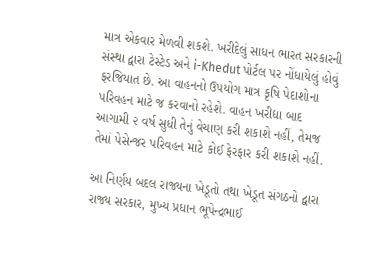માત્ર એકવાર મેળવી શકશે. ખરીદેલું સાધન ભારત સરકારની સંસ્થા દ્વારા ટેસ્ટેડ અને i-Khedut પોર્ટલ પર નોંધાયેલું હોવું ફરજિયાત છે. આ વાહનનો ઉપયોગ માત્ર કૃષિ પેદાશોના પરિવહન માટે જ કરવાનો રહેશે. વાહન ખરીદ્યા બાદ આગામી ૨ વર્ષ સુધી તેનું વેચાણ કરી શકાશે નહીં, તેમજ તેમાં પેસેન્જર પરિવહન માટે કોઈ ફેરફાર કરી શકાશે નહીં.

આ નિર્ણય બદલ રાજ્યના ખેડૂતો તથા ખેડૂત સંગઠનો દ્વારા રાજ્ય સરકાર, મુખ્ય પ્રધાન ભૂપેન્દ્રભાઈ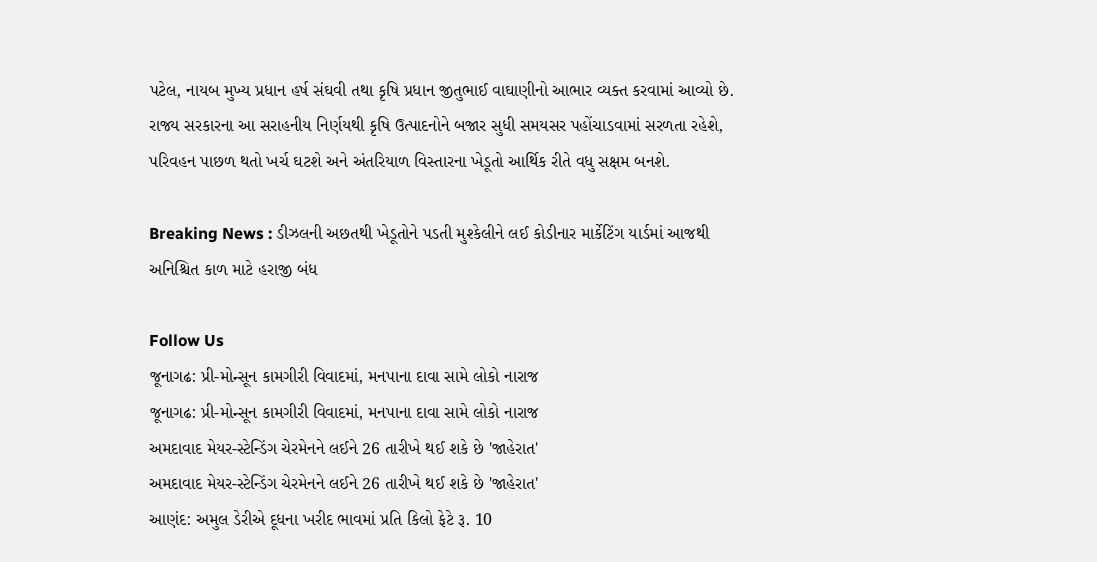પટેલ, નાયબ મુખ્ય પ્રધાન હર્ષ સંઘવી તથા કૃષિ પ્રધાન જીતુભાઈ વાઘાણીનો આભાર વ્યક્ત કરવામાં આવ્યો છે. રાજ્ય સરકારના આ સરાહનીય નિર્ણયથી કૃષિ ઉત્પાદનોને બજાર સુધી સમયસર પહોંચાડવામાં સરળતા રહેશે, પરિવહન પાછળ થતો ખર્ચ ઘટશે અને અંતરિયાળ વિસ્તારના ખેડૂતો આર્થિક રીતે વધુ સક્ષમ બનશે.

Breaking News : ડીઝલની અછતથી ખેડૂતોને પડતી મુશ્કેલીને લઈ કોડીનાર માર્કેટિંગ યાર્ડમાં આજથી અનિશ્ચિત કાળ માટે હરાજી બંધ

Follow Us
જૂનાગઢ: પ્રી-મોન્સૂન કામગીરી વિવાદમાં, મનપાના દાવા સામે લોકો નારાજ
જૂનાગઢ: પ્રી-મોન્સૂન કામગીરી વિવાદમાં, મનપાના દાવા સામે લોકો નારાજ
અમદાવાદ મેયર-સ્ટેન્ડિંગ ચેરમેનને લઈને 26 તારીખે થઈ શકે છે 'જાહેરાત'
અમદાવાદ મેયર-સ્ટેન્ડિંગ ચેરમેનને લઈને 26 તારીખે થઈ શકે છે 'જાહેરાત'
આણંદ: અમુલ ડેરીએ દૂધના ખરીદ ભાવમાં પ્રતિ કિલો ફેટે રૂ. 10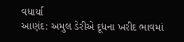વધાર્યા
આણંદ: અમુલ ડેરીએ દૂધના ખરીદ ભાવમાં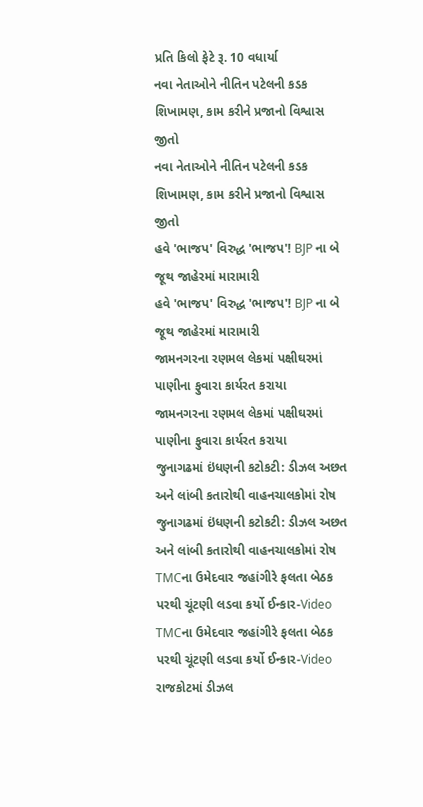પ્રતિ કિલો ફેટે રૂ. 10 વધાર્યા
નવા નેતાઓને નીતિન પટેલની કડક શિખામણ, કામ કરીને પ્રજાનો વિશ્વાસ જીતો
નવા નેતાઓને નીતિન પટેલની કડક શિખામણ, કામ કરીને પ્રજાનો વિશ્વાસ જીતો
હવે 'ભાજપ' વિરુદ્ધ 'ભાજપ'! BJP ના બે જૂથ જાહેરમાં મારામારી
હવે 'ભાજપ' વિરુદ્ધ 'ભાજપ'! BJP ના બે જૂથ જાહેરમાં મારામારી
જામનગરના રણમલ લેકમાં પક્ષીઘરમાં પાણીના ફુવારા કાર્યરત કરાયા
જામનગરના રણમલ લેકમાં પક્ષીઘરમાં પાણીના ફુવારા કાર્યરત કરાયા
જુનાગઢમાં ઇંધણની કટોકટી: ડીઝલ અછત અને લાંબી કતારોથી વાહનચાલકોમાં રોષ
જુનાગઢમાં ઇંધણની કટોકટી: ડીઝલ અછત અને લાંબી કતારોથી વાહનચાલકોમાં રોષ
TMCના ઉમેદવાર જહાંગીરે ફલતા બેઠક પરથી ચૂંટણી લડવા કર્યો ઈન્કાર-Video
TMCના ઉમેદવાર જહાંગીરે ફલતા બેઠક પરથી ચૂંટણી લડવા કર્યો ઈન્કાર-Video
રાજકોટમાં ડીઝલ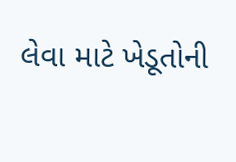લેવા માટે ખેડૂતોની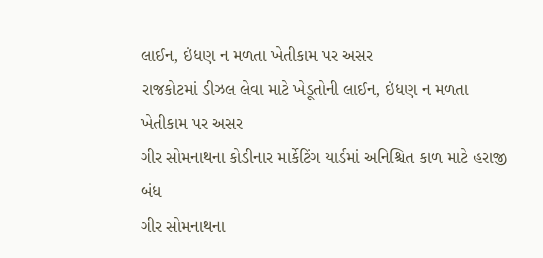લાઈન, ઇંધણ ન મળતા ખેતીકામ પર અસર
રાજકોટમાં ડીઝલ લેવા માટે ખેડૂતોની લાઈન, ઇંધણ ન મળતા ખેતીકામ પર અસર
ગીર સોમનાથના કોડીનાર માર્કેટિંગ યાર્ડમાં અનિશ્ચિત કાળ માટે હરાજી બંધ
ગીર સોમનાથના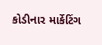કોડીનાર માર્કેટિંગ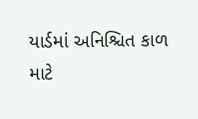યાર્ડમાં અનિશ્ચિત કાળ માટે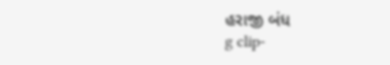હરાજી બંધ
g clip-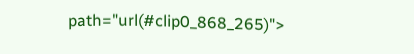path="url(#clip0_868_265)">